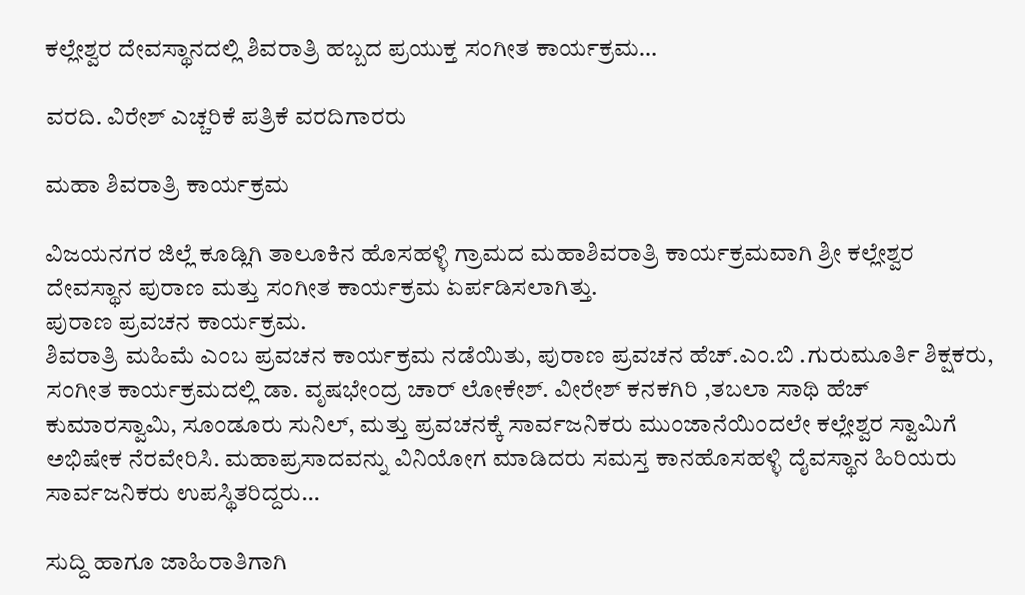ಕಲ್ಲೇಶ್ವರ ದೇವಸ್ಥಾನದಲ್ಲಿ ಶಿವರಾತ್ರಿ ಹಬ್ಬದ ಪ್ರಯುಕ್ತ ಸಂಗೀತ ಕಾರ್ಯಕ್ರಮ…

ವರದಿ. ವಿರೇಶ್ ಎಚ್ಚರಿಕೆ ಪತ್ರಿಕೆ ವರದಿಗಾರರು

ಮಹಾ ಶಿವರಾತ್ರಿ ಕಾರ್ಯಕ್ರಮ

ವಿಜಯನಗರ ಜಿಲ್ಲೆ ಕೂಡ್ಲಿಗಿ ತಾಲೂಕಿನ ಹೊಸಹಳ್ಳಿ ಗ್ರಾಮದ ಮಹಾಶಿವರಾತ್ರಿ ಕಾರ್ಯಕ್ರಮವಾಗಿ ಶ್ರೀ ಕಲ್ಲೇಶ್ವರ ದೇವಸ್ಥಾನ ಪುರಾಣ ಮತ್ತು ಸಂಗೀತ ಕಾರ್ಯಕ್ರಮ ಏರ್ಪಡಿಸಲಾಗಿತ್ತು.
ಪುರಾಣ ಪ್ರವಚನ ಕಾರ್ಯಕ್ರಮ.
ಶಿವರಾತ್ರಿ ಮಹಿಮೆ ಎಂಬ ಪ್ರವಚನ ಕಾರ್ಯಕ್ರಮ ನಡೆಯಿತು, ಪುರಾಣ ಪ್ರವಚನ ಹೆಚ್.ಎಂ.ಬಿ .ಗುರುಮೂರ್ತಿ ಶಿಕ್ಷಕರು, ಸಂಗೀತ ಕಾರ್ಯಕ್ರಮದಲ್ಲಿ ಡಾ. ವೃಷಭೇಂದ್ರ ಚಾರ್ ಲೋಕೇಶ್. ವೀರೇಶ್ ಕನಕಗಿರಿ ,ತಬಲಾ ಸಾಥಿ ಹೆಚ್ ಕುಮಾರಸ್ವಾಮಿ, ಸೂಂಡೂರು ಸುನಿಲ್, ಮತ್ತು ಪ್ರವಚನಕ್ಕೆ ಸಾರ್ವಜನಿಕರು ಮುಂಜಾನೆಯಿಂದಲೇ ಕಲ್ಲೇಶ್ವರ ಸ್ವಾಮಿಗೆ ಅಭಿಷೇಕ ನೆರವೇರಿಸಿ. ಮಹಾಪ್ರಸಾದವನ್ನು ವಿನಿಯೋಗ ಮಾಡಿದರು ಸಮಸ್ತ ಕಾನಹೊಸಹಳ್ಳಿ ದೈವಸ್ಥಾನ ಹಿರಿಯರು  ಸಾರ್ವಜನಿಕರು ಉಪಸ್ಥಿತರಿದ್ದರು…

ಸುದ್ದಿ ಹಾಗೂ ಜಾಹಿರಾತಿಗಾಗಿ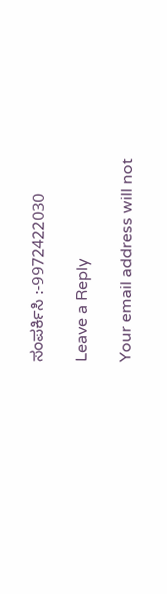ಸಂಪರ್ಕಿಸಿ :-9972422030

Leave a Reply

Your email address will not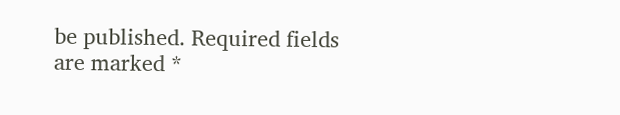be published. Required fields are marked *